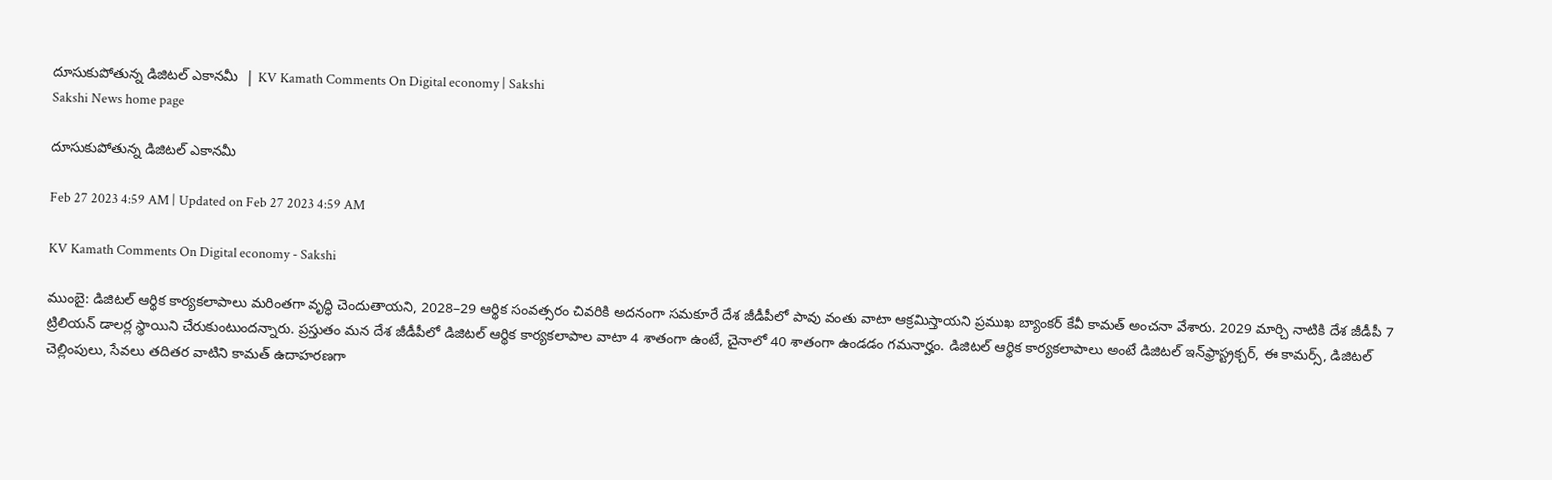దూసుకుపోతున్న డిజిటల్‌ ఎకానమీ  | KV Kamath Comments On Digital economy | Sakshi
Sakshi News home page

దూసుకుపోతున్న డిజిటల్‌ ఎకానమీ

Feb 27 2023 4:59 AM | Updated on Feb 27 2023 4:59 AM

KV Kamath Comments On Digital economy - Sakshi

ముంబై: డిజిటల్‌ ఆర్థిక కార్యకలాపాలు మరింతగా వృద్ధి చెందుతాయని, 2028–29 ఆర్థిక సంవత్సరం చివరికి అదనంగా సమకూరే దేశ జీడీపీలో పావు వంతు వాటా ఆక్రమిస్తాయని ప్రముఖ బ్యాంకర్‌ కేవీ కామత్‌ అంచనా వేశారు. 2029 మార్చి నాటికి దేశ జీడీపీ 7 ట్రిలియన్‌ డాలర్ల స్థాయిని చేరుకుంటుందన్నారు. ప్రస్తుతం మన దేశ జీడీపీలో డిజిటల్‌ ఆర్థిక కార్యకలాపాల వాటా 4 శాతంగా ఉంటే, చైనాలో 40 శాతంగా ఉండడం గమనార్హం. డిజిటల్‌ ఆర్థిక కార్యకలాపాలు అంటే డిజిటల్‌ ఇన్‌ఫ్రాస్ట్రక్చర్, ఈ కామర్స్, డిజిటల్‌ చెల్లింపులు, సేవలు తదితర వాటిని కామత్‌ ఉదాహరణగా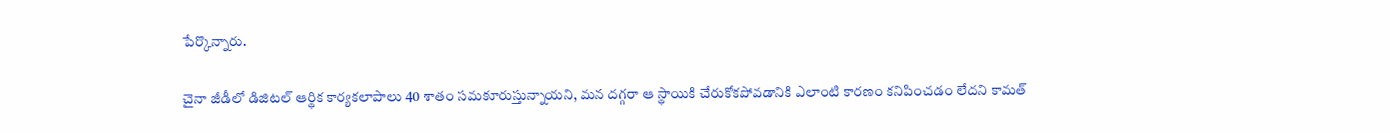పేర్కొన్నారు.

చైనా జీడీలో డిజిటల్‌ ఆర్థిక కార్యకలాపాలు 40 శాతం సమకూరుస్తున్నాయని, మన దగ్గరా ఆ స్థాయికి చేరుకోకపోవడానికి ఎలాంటి కారణం కనిపించడం లేదని కామత్‌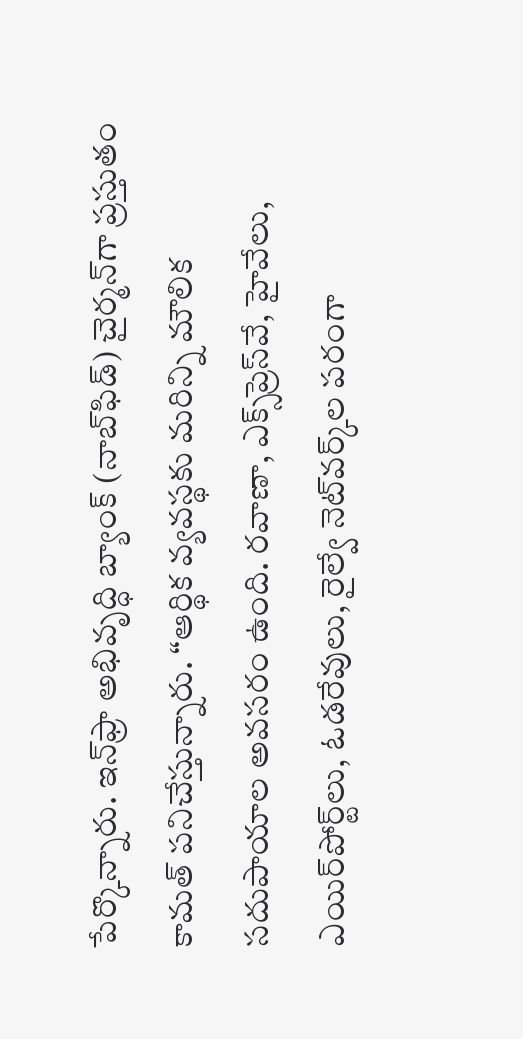పేర్కొన్నారు. ఇన్‌ఫ్రా అభివృద్ధి బ్యాంక్‌ (నాబ్‌ఫిడ్‌) చైర్మన్‌గా ప్రస్తుతం కామత్‌ పనిచేస్తున్నారు. ‘‘ఆర్థిక వ్యవస్థకు మరిన్ని మౌలిక సదుపాయాల అవసరం ఉంది. రవాణా, ఎక్స్‌ప్రెస్‌వే, హైవేలు, ఎయిర్‌పోర్ట్‌లు, ఓడరేవులు, రైల్వే నెట్‌వర్క్‌ల పరంగా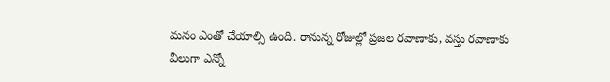మనం ఎంతో చేయాల్సి ఉంది. రానున్న రోజుల్లో ప్రజల రవాణాకు, వస్తు రవాణాకు వీలుగా ఎన్నో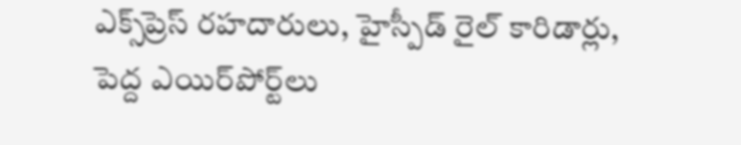ఎక్స్‌ప్రెస్‌ రహదారులు, హైస్పీడ్‌ రైల్‌ కారిడార్లు, పెద్ద ఎయిర్‌పోర్ట్‌లు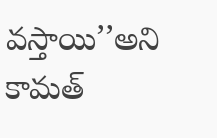వస్తాయి’’అని కామత్‌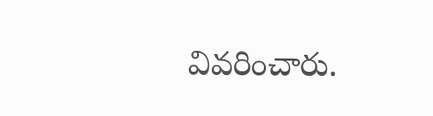వివరించారు.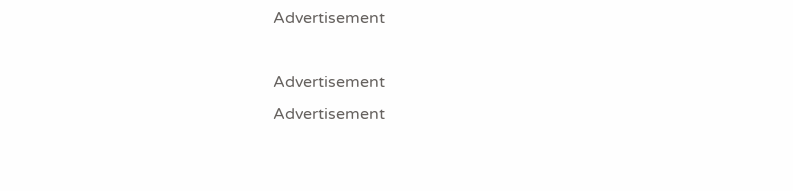Advertisement

Advertisement
Advertisement